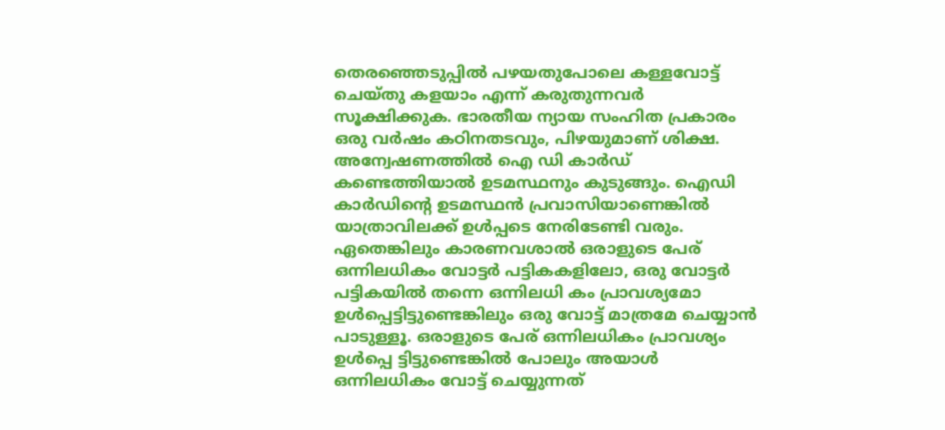തെരഞ്ഞെടുപ്പിൽ പഴയതുപോലെ കള്ളവോട്ട് ചെയ്തു കളയാം എന്ന് കരുതുന്നവർ സൂക്ഷിക്കുക. ഭാരതീയ ന്യായ സംഹിത പ്രകാരം ഒരു വർഷം കഠിനതടവും, പിഴയുമാണ് ശിക്ഷ.
അന്വേഷണത്തിൽ ഐ ഡി കാർഡ് കണ്ടെത്തിയാൽ ഉടമസ്ഥനും കുടുങ്ങും. ഐഡി കാർഡിൻ്റെ ഉടമസ്ഥൻ പ്രവാസിയാണെങ്കിൽ യാത്രാവിലക്ക് ഉൾപ്പടെ നേരിടേണ്ടി വരും.
ഏതെങ്കിലും കാരണവശാൽ ഒരാളുടെ പേര് ഒന്നിലധികം വോട്ടർ പട്ടികകളിലോ, ഒരു വോട്ടർ പട്ടികയിൽ തന്നെ ഒന്നിലധി കം പ്രാവശ്യമോ ഉൾപ്പെട്ടിട്ടുണ്ടെങ്കിലും ഒരു വോട്ട് മാത്രമേ ചെയ്യാൻ പാടുള്ളൂ. ഒരാളുടെ പേര് ഒന്നിലധികം പ്രാവശ്യം ഉൾപ്പെ ട്ടിട്ടുണ്ടെങ്കിൽ പോലും അയാൾ ഒന്നിലധികം വോട്ട് ചെയ്യുന്നത്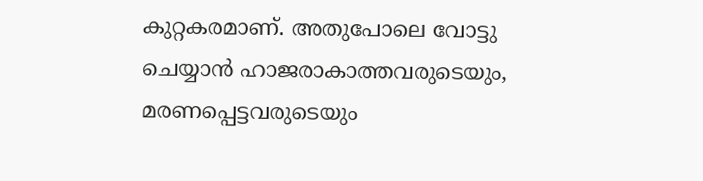കുറ്റകരമാണ്. അതുപോലെ വോട്ടു ചെയ്യാൻ ഹാജരാകാത്തവരുടെയും, മരണപ്പെട്ടവരുടെയും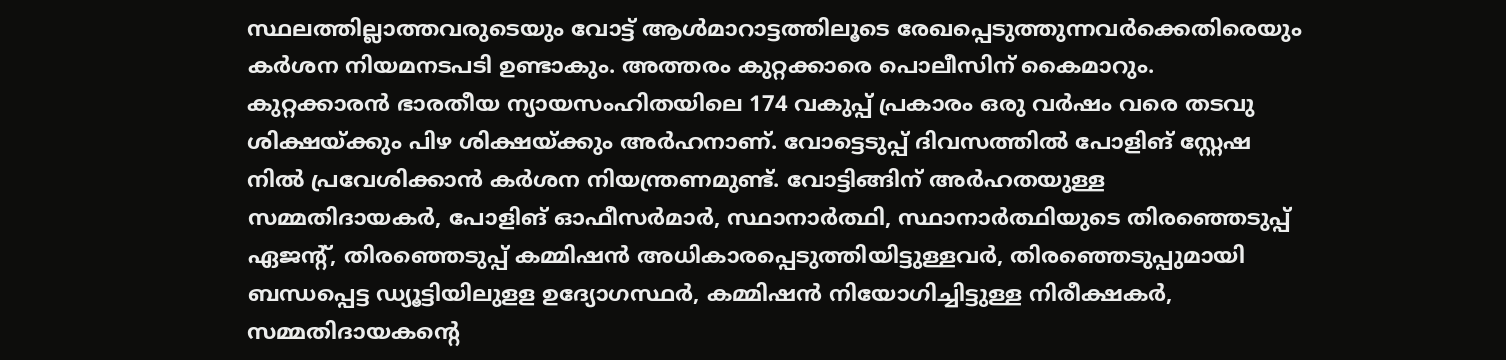സ്ഥലത്തില്ലാത്തവരുടെയും വോട്ട് ആൾമാറാട്ടത്തിലൂടെ രേഖപ്പെടുത്തുന്നവർക്കെതിരെയും കർശന നിയമനടപടി ഉണ്ടാകും. അത്തരം കുറ്റക്കാരെ പൊലീസിന് കൈമാറും. കുറ്റക്കാരൻ ഭാരതീയ ന്യായസംഹിതയിലെ 174 വകുപ്പ് പ്രകാരം ഒരു വർഷം വരെ തടവു ശിക്ഷയ്ക്കും പിഴ ശിക്ഷയ്ക്കും അർഹനാണ്. വോട്ടെടുപ്പ് ദിവസത്തിൽ പോളിങ് സ്റ്റേഷ നിൽ പ്രവേശിക്കാൻ കർശന നിയന്ത്രണമുണ്ട്. വോട്ടിങ്ങിന് അർഹതയുള്ള സമ്മതിദായകർ, പോളിങ് ഓഫീസർമാർ, സ്ഥാനാർത്ഥി, സ്ഥാനാർത്ഥിയുടെ തിരഞ്ഞെടുപ്പ് ഏജൻ്റ്, തിരഞ്ഞെടുപ്പ് കമ്മിഷൻ അധികാരപ്പെടുത്തിയിട്ടുള്ളവർ, തിരഞ്ഞെടുപ്പുമായി ബന്ധപ്പെട്ട ഡ്യൂട്ടിയിലുളള ഉദ്യോഗസ്ഥർ, കമ്മിഷൻ നിയോഗിച്ചിട്ടുള്ള നിരീക്ഷകർ, സമ്മതിദായകന്റെ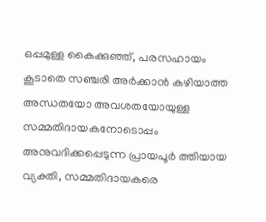ഒപ്പമുള്ള കൈക്കുഞ്ഞ്, പരസഹായം കൂടാതെ സഞ്ചരി അർക്കാൻ കഴിയാത്ത അന്ധതയോ അവശതയോയുള്ള സമ്മതിദായകനോടൊപ്പം അനുവദിക്കപ്പെടുന്ന പ്രായപൂർ ത്തിയായ വ്യക്തി, സമ്മതിദായകരെ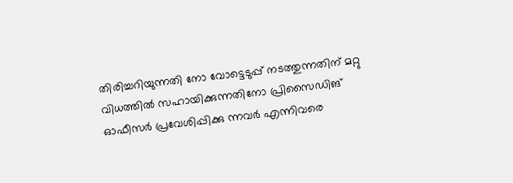തിരിച്ചറിയുന്നതി നോ വോട്ടെടുപ്പ് നടത്തുന്നതിന് മറ്റു വിധത്തിൽ സഹായിക്കുന്നതിനോ പ്രിസൈഡിങ് ഓഫീസർ പ്രവേശിപ്പിക്കു ന്നവർ എന്നിവരെ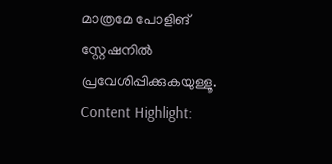മാത്രമേ പോളിങ് സ്റ്റേഷനിൽ പ്രവേശിപ്പിക്കുകയുള്ളൂ.
Content Highlight: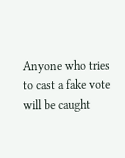Anyone who tries to cast a fake vote will be caught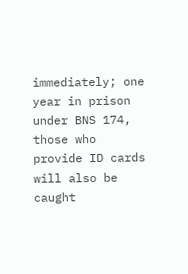immediately; one year in prison under BNS 174, those who provide ID cards will also be caught